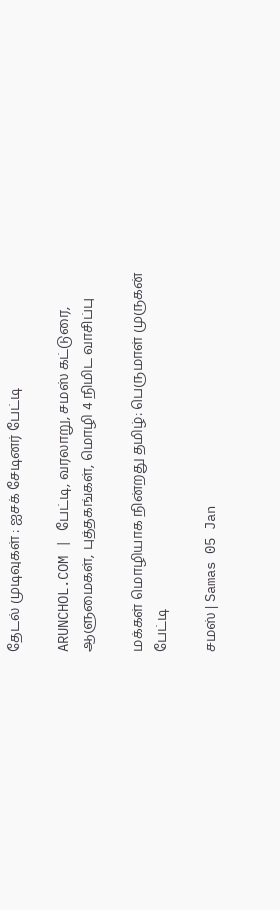தேடல் முடிவுகள் : ஐசக் சேடினர் பேட்டி

ARUNCHOL.COM | பேட்டி, வரலாறு, சமஸ் கட்டுரை, ஆளுமைகள், புத்தகங்கள், மொழி 4 நிமிட வாசிப்பு

மக்கள் மொழியாக நின்றது தமிழ்: பெருமாள் முருகன் பேட்டி

சமஸ் | Samas 05 Jan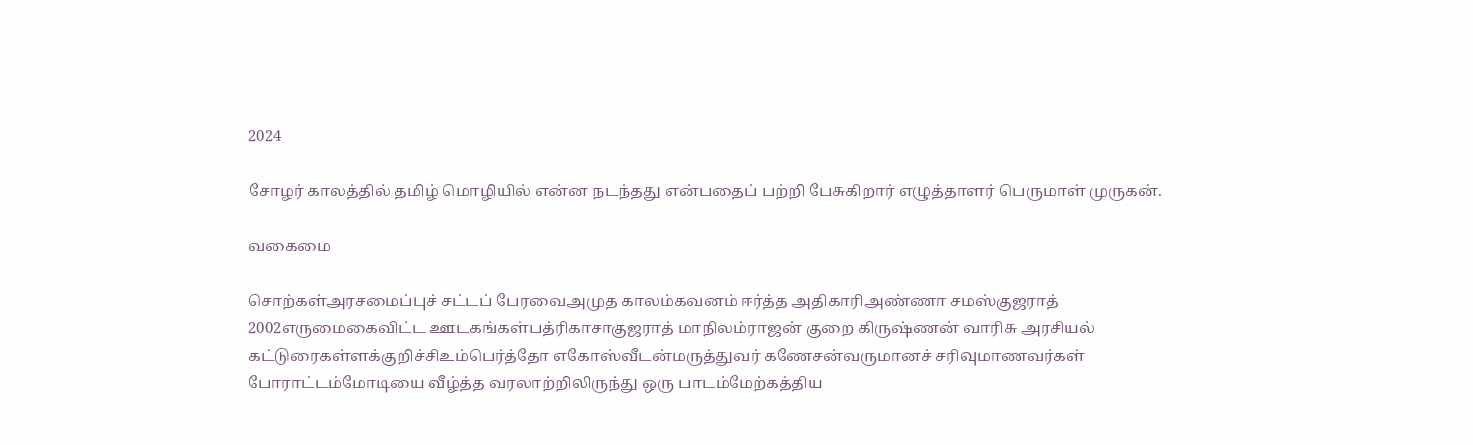2024

சோழர் காலத்தில் தமிழ் மொழியில் என்ன நடந்தது என்பதைப் பற்றி பேசுகிறார் எழுத்தாளர் பெருமாள் முருகன்.

வகைமை

சொற்கள்அரசமைப்புச் சட்டப் பேரவைஅமுத காலம்கவனம் ஈர்த்த அதிகாரிஅண்ணா சமஸ்குஜராத் 2002எருமைகைவிட்ட ஊடகங்கள்பத்ரிகாசாகுஜராத் மாநிலம்ராஜன் குறை கிருஷ்ணன் வாரிசு அரசியல் கட்டுரைகள்ளக்குறிச்சிஉம்பெர்த்தோ எகோஸ்வீடன்மருத்துவர் கணேசன்வருமானச் சரிவுமாணவர்கள் போராட்டம்மோடியை வீழ்த்த வரலாற்றிலிருந்து ஒரு பாடம்மேற்கத்திய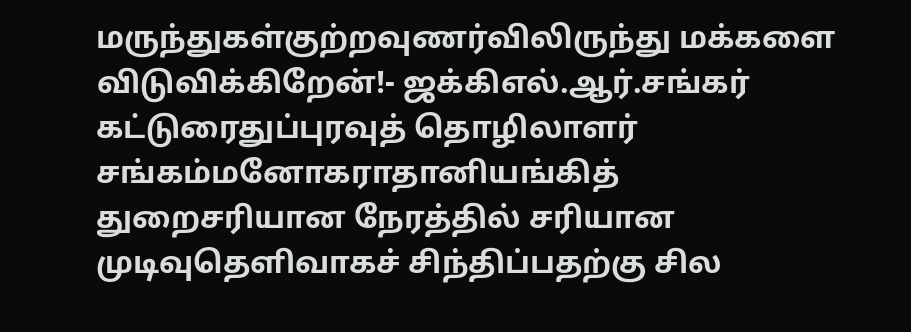மருந்துகள்குற்றவுணர்விலிருந்து மக்களை விடுவிக்கிறேன்!- ஜக்கிஎல்.ஆர்.சங்கர் கட்டுரைதுப்புரவுத் தொழிலாளர் சங்கம்மனோகராதானியங்கித் துறைசரியான நேரத்தில் சரியான முடிவுதெளிவாகச் சிந்திப்பதற்கு சில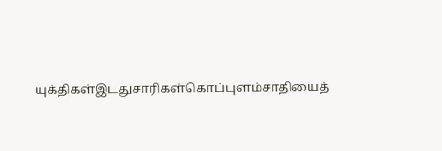யுக்திகள்இடதுசாரிகள்கொப்புளம்சாதியைத்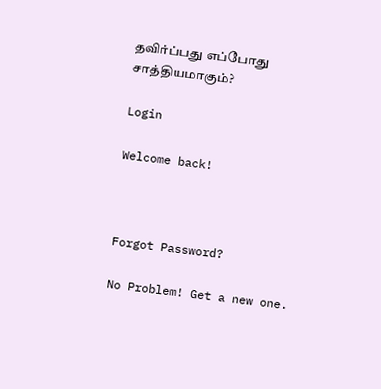தவிர்ப்பது எப்போது சாத்தியமாகும்?

Login

Welcome back!



Forgot Password?

No Problem! Get a new one.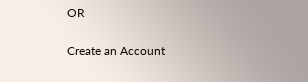OR

Create an Account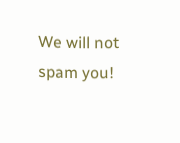We will not spam you!